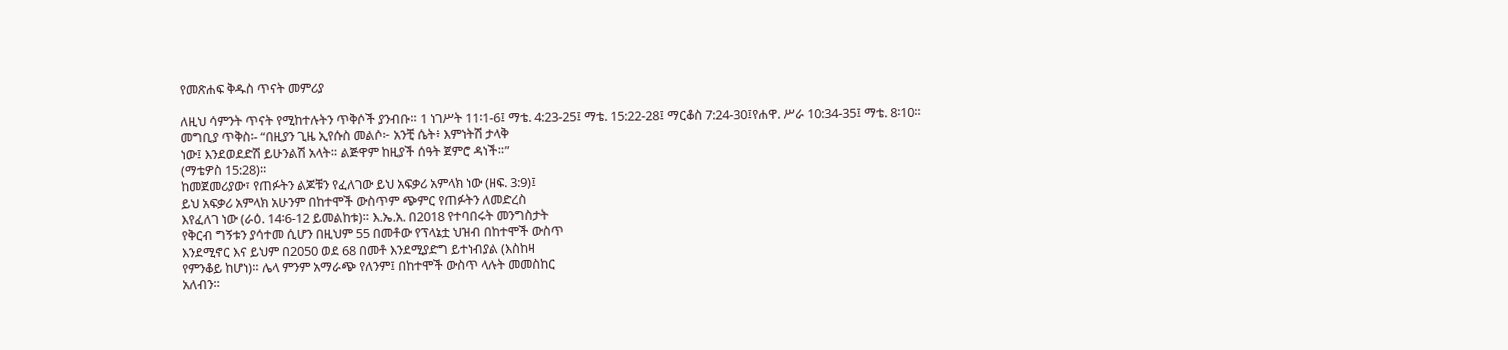የመጽሐፍ ቅዱስ ጥናት መምሪያ

ለዚህ ሳምንት ጥናት የሚከተሉትን ጥቅሶች ያንብቡ። 1 ነገሥት 11፡1-6፤ ማቴ. 4:23-25፤ ማቴ. 15:22-28፤ ማርቆስ 7:24-30፤የሐዋ. ሥራ 10:34-35፤ ማቴ. 8፡10።
መግቢያ ጥቅስ፡- “በዚያን ጊዜ ኢየሱስ መልሶ፦ አንቺ ሴት፥ እምነትሽ ታላቅ
ነው፤ እንደወደድሽ ይሁንልሽ አላት። ልጅዋም ከዚያች ሰዓት ጀምሮ ዳነች።”
(ማቴዎስ 15:28)።
ከመጀመሪያው፣ የጠፉትን ልጆቹን የፈለገው ይህ አፍቃሪ አምላክ ነው (ዘፍ. 3:9)፤
ይህ አፍቃሪ አምላክ አሁንም በከተሞች ውስጥም ጭምር የጠፉትን ለመድረስ
እየፈለገ ነው (ራዕ. 14፡6-12 ይመልከቱ)። እ.ኤ.አ. በ2018 የተባበሩት መንግስታት
የቅርብ ግኝቱን ያሳተመ ሲሆን በዚህም 55 በመቶው የፕላኔቷ ህዝብ በከተሞች ውስጥ
እንደሚኖር እና ይህም በ2050 ወደ 68 በመቶ እንደሚያድግ ይተነብያል (እስከዛ
የምንቆይ ከሆነ)። ሌላ ምንም አማራጭ የለንም፤ በከተሞች ውስጥ ላሉት መመስከር
አለብን።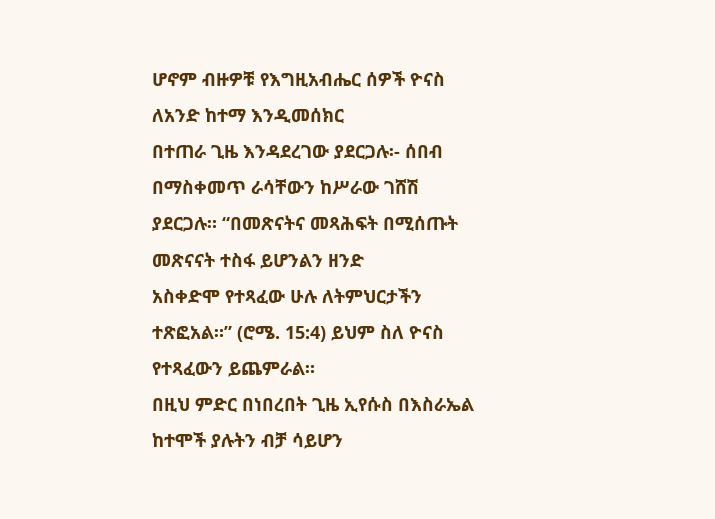ሆኖም ብዙዎቹ የእግዚአብሔር ሰዎች ዮናስ ለአንድ ከተማ እንዲመሰክር
በተጠራ ጊዜ እንዳደረገው ያደርጋሉ፡- ሰበብ በማስቀመጥ ራሳቸውን ከሥራው ገሸሽ
ያደርጋሉ። “በመጽናትና መጻሕፍት በሚሰጡት መጽናናት ተስፋ ይሆንልን ዘንድ
አስቀድሞ የተጻፈው ሁሉ ለትምህርታችን ተጽፎአል።” (ሮሜ. 15:4) ይህም ስለ ዮናስ
የተጻፈውን ይጨምራል።
በዚህ ምድር በነበረበት ጊዜ ኢየሱስ በእስራኤል ከተሞች ያሉትን ብቻ ሳይሆን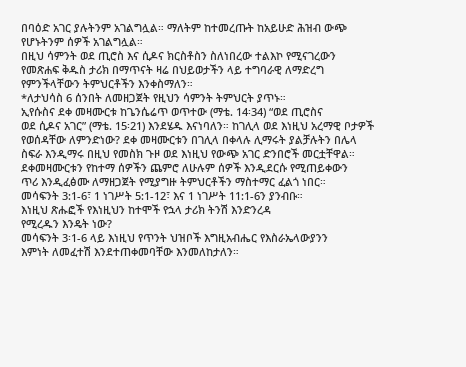በባዕድ አገር ያሉትንም አገልግሏል። ማለትም ከተመረጡት ከአይሁድ ሕዝብ ውጭ
የሆኑትንም ሰዎች አገልግሏል።
በዚህ ሳምንት ወደ ጢሮስ እና ሲዶና ክርስቶስን ስለነበረው ተልእኮ የሚናገረውን
የመጽሐፍ ቅዱስ ታሪክ በማጥናት ዛሬ በህይወታችን ላይ ተግባራዊ ለማድረግ
የምንችላቸውን ትምህርቶችን እንቀስማለን።
*ለታህሳስ 6 ሰንበት ለመዘጋጀት የዚህን ሳምንት ትምህርት ያጥኑ።
ኢየሱስና ደቀ መዛሙርቱ ከጌንሴሬጥ ወጥተው (ማቴ. 14፡34) “ወደ ጢሮስና
ወደ ሲዶና አገር” (ማቴ. 15፡21) እንደሄዱ እናነባለን። ከገሊላ ወደ እነዚህ አረማዊ ቦታዎች
የወሰዳቸው ለምንድነው? ደቀ መዛሙርቱን በገሊላ በቀላሉ ሊማሩት ያልቻሉትን በሌላ
ስፍራ እንዲማሩ በዚህ የመስክ ጉዞ ወደ እነዚህ የውጭ አገር ድንበሮች መርቷቸዋል።
ደቀመዛሙርቱን የከተማ ሰዎችን ጨምሮ ለሁሉም ሰዎች እንዲደርሱ የሚጠይቀውን
ጥሪ እንዲፈፅሙ ለማዘጋጀት የሚያግዙ ትምህርቶችን ማስተማር ፈልጎ ነበር።
መሳፍንት 3:1-6፣ 1 ነገሥት 5:1-12፣ እና 1 ነገሥት 11:1-6ን ያንብቡ።
እነዚህ ጽሑፎች የእነዚህን ከተሞች የኋላ ታሪክ ትንሽ እንድንረዳ
የሚረዱን እንዴት ነው?
መሳፍንት 3፡1-6 ላይ እነዚህ የጥንት ህዝቦች እግዚአብሔር የእስራኤላውያንን
እምነት ለመፈተሽ እንደተጠቀመባቸው እንመለከታለን።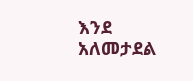እንደ አለመታደል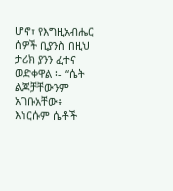ሆኖ፣ የእግዚአብሔር ሰዎች ቢያንስ በዚህ ታሪክ ያንን ፈተና ወድቀዋል ፡- “ሴት
ልጆቻቸውንም አገቡአቸው፥ እነርሱም ሴቶች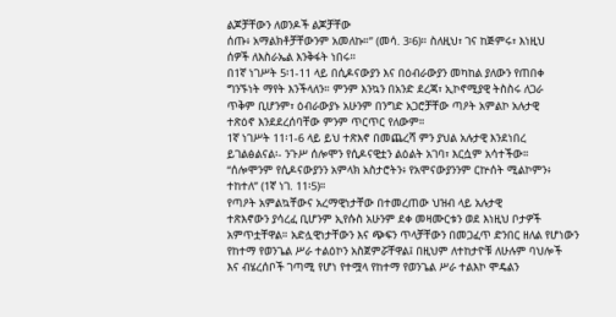ልጆቻቸውን ለወንዶች ልጆቻቸው
ሰጡ፥ አማልክቶቻቸውንም አመለኩ።” (መሳ. 3፡6)። ስለዚህ፣ ገና ከጅምሩ፣ እነዚህ
ሰዎች ለእስራኤል እንቅፋት ነበሩ።
በ1ኛ ነገሥት 5፡1-11 ላይ በሲዶናውያን እና በዕብራውያን መካከል ያለውን የጠበቀ
ግንኙነት ማየት እንችላለን። ምንም እንኳን በአንድ ደረጃ፣ ኢኮኖሚያዊ ትስስሩ ለጋራ
ጥቅም ቢሆንም፣ ዕብራውያኑ አሁንም በንግድ አጋሮቻቸው ጣዖት አምልኮ አሉታዊ
ተጽዕኖ እንደደረሰባቸው ምንም ጥርጥር የለውም።
1ኛ ነገሥት 11፡1-6 ላይ ይህ ተጽእኖ በመጨረሻ ምን ያህል አሉታዊ እንደነበረ
ይገልፅልናል፡- ንጉሥ ሰሎሞን የሲዶናዊቷን ልዕልት አገባ፣ እርሷም አሳተችው።
“ሰሎሞንም የሲዶናውያንን አምላክ አስታሮትን፥ የአሞናውያንንም ርኵሰት ሚልኮምን፥
ተከተለ” (1ኛ ነገ. 11፡5)።
የጣዖት አምልኳቸውና አረማዊነታቸው በተመረጠው ህዝብ ላይ አሉታዊ
ተጽእኖውን ያሳረፈ ቢሆንም ኢየሱስ አሁንም ደቀ መዛሙርቱን ወደ እነዚህ ቦታዎች
አምጥቷቸዋል። አድሏዊነታቸውን እና ጭፍን ጥላቻቸውን በመጋፈጥ ድንበር ዘለል የሆነውን
የከተማ የወንጌል ሥራ ተልዕኮን አስጀምሯቸዋል፤ በዚህም ለተከታዮቹ ለሁሉም ባህሎች
እና ብሄረሰቦች ገጣሚ የሆነ የተሟላ የከተማ የወንጌል ሥራ ተልእኮ ሞዴልን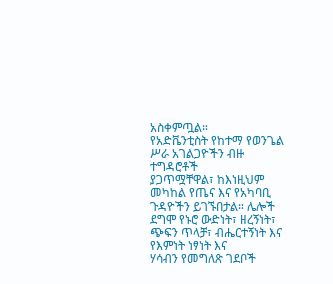አስቀምጧል።
የአድቬንቲስት የከተማ የወንጌል ሥራ አገልጋዮችን ብዙ ተግዳሮቶች
ያጋጥሟቸዋል፣ ከእነዚህም መካከል የጤና እና የአካባቢ ጉዳዮችን ይገኙበታል። ሌሎች
ደግሞ የኑሮ ውድነት፣ ዘረኝነት፣ ጭፍን ጥላቻ፣ ብሔርተኝነት እና የእምነት ነፃነት እና
ሃሳብን የመግለጽ ገደቦች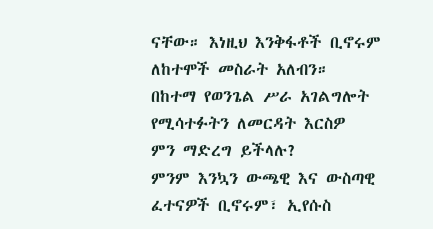ናቸው። እነዚህ እንቅፋቶች ቢኖሩም ለከተሞች መስራት አለብን።
በከተማ የወንጌል ሥራ አገልግሎት የሚሳተፉትን ለመርዳት እርስዎ
ምን ማድረግ ይችላሉ?
ምንም እንኳን ውጫዊ እና ውስጣዊ ፈተናዎች ቢኖሩም፣ ኢየሱስ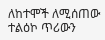ለከተሞች ለሚሰጠው ተልዕኮ ጥሪውን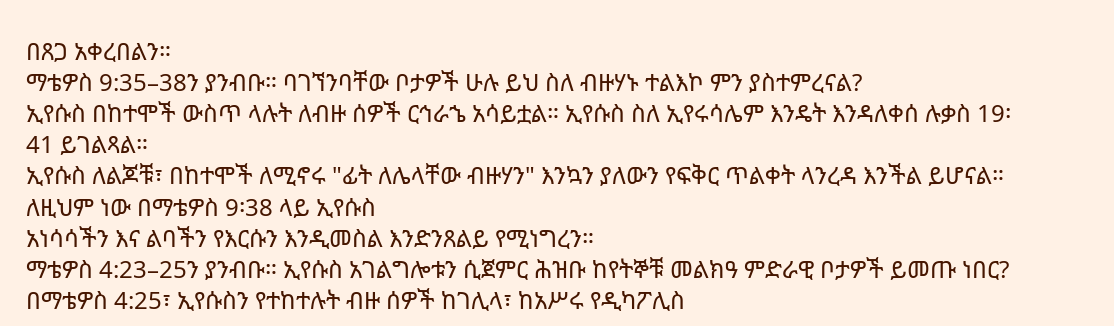በጸጋ አቀረበልን።
ማቴዎስ 9:35–38ን ያንብቡ። ባገኘንባቸው ቦታዎች ሁሉ ይህ ስለ ብዙሃኑ ተልእኮ ምን ያስተምረናል?
ኢየሱስ በከተሞች ውስጥ ላሉት ለብዙ ሰዎች ርኅራኄ አሳይቷል። ኢየሱስ ስለ ኢየሩሳሌም እንዴት እንዳለቀሰ ሉቃስ 19፡41 ይገልጻል።
ኢየሱስ ለልጆቹ፣ በከተሞች ለሚኖሩ "ፊት ለሌላቸው ብዙሃን" እንኳን ያለውን የፍቅር ጥልቀት ላንረዳ እንችል ይሆናል። ለዚህም ነው በማቴዎስ 9፡38 ላይ ኢየሱስ
አነሳሳችን እና ልባችን የእርሱን እንዲመስል እንድንጸልይ የሚነግረን።
ማቴዎስ 4:23–25ን ያንብቡ። ኢየሱስ አገልግሎቱን ሲጀምር ሕዝቡ ከየትኞቹ መልክዓ ምድራዊ ቦታዎች ይመጡ ነበር?
በማቴዎስ 4:25፣ ኢየሱስን የተከተሉት ብዙ ሰዎች ከገሊላ፣ ከአሥሩ የዲካፖሊስ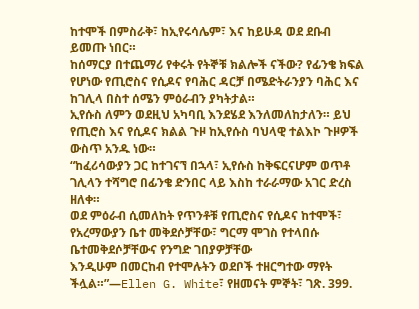ከተሞች በምስራቅ፣ ከኢየሩሳሌም፣ እና ከይሁዳ ወደ ደቡብ ይመጡ ነበር።
ከሰማርያ በተጨማሪ የቀሩት የትኞቹ ክልሎች ናችው? የፊንቄ ክፍል የሆነው የጢሮስና የሲዶና የባሕር ዳርቻ በሜድትራንያን ባሕር እና ከገሊላ በስተ ሰሜን ምዕራብን ያካትታል።
ኢየሱስ ለምን ወደዚህ አካባቢ እንደሄደ እንለመለከታለን። ይህ የጢሮስ እና የሲዶና ክልል ጉዞ ከኢየሱስ ባህላዊ ተልእኮ ጉዞዎች ውስጥ አንዱ ነው።
“ከፈሪሳውያን ጋር ከተገናኘ በኋላ፣ ኢየሱስ ከቅፍርናሆም ወጥቶ ገሊላን ተሻግሮ በፊንቄ ድንበር ላይ እስከ ተራራማው አገር ድረስ ዘለቀ።
ወደ ምዕራብ ሲመለከት የጥንቶቹ የጢሮስና የሲዶና ከተሞች፣ የአረማውያን ቤተ መቅደሶቻቸው፣ ግርማ ሞገስ የተላበሱ ቤተመቅደሶቻቸውና የንግድ ገበያዎቻቸው
እንዲሁም በመርከብ የተሞሉትን ወደቦች ተዘርግተው ማየት ችሏል።”—Ellen G. White፣ የዘመናት ምኞት፣ ገጽ. 399.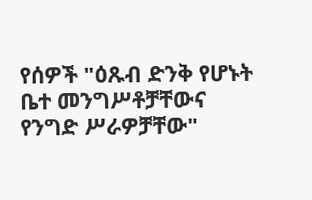የሰዎች "ዕጹብ ድንቅ የሆኑት ቤተ መንግሥቶቻቸውና የንግድ ሥራዎቻቸው"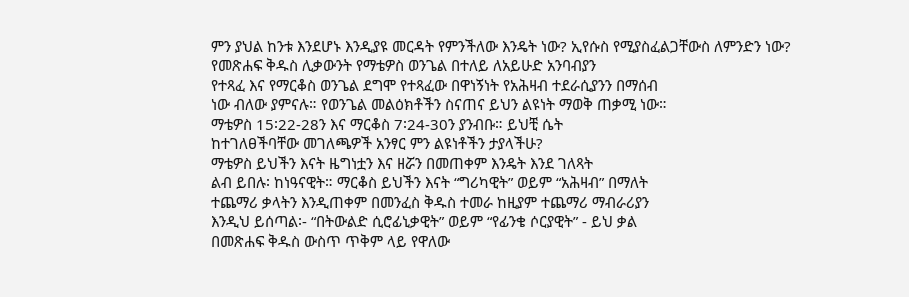ምን ያህል ከንቱ እንደሆኑ እንዲያዩ መርዳት የምንችለው እንዴት ነው? ኢየሱስ የሚያስፈልጋቸውስ ለምንድን ነው?
የመጽሐፍ ቅዱስ ሊቃውንት የማቴዎስ ወንጌል በተለይ ለአይሁድ አንባብያን
የተጻፈ እና የማርቆስ ወንጌል ደግሞ የተጻፈው በዋነኝነት የአሕዛብ ተደራሲያንን በማሰብ
ነው ብለው ያምናሉ። የወንጌል መልዕክቶችን ስናጠና ይህን ልዩነት ማወቅ ጠቃሚ ነው።
ማቴዎስ 15፡22-28ን እና ማርቆስ 7፡24-30ን ያንብቡ። ይህቺ ሴት
ከተገለፀችባቸው መገለጫዎች አንፃር ምን ልዩነቶችን ታያላችሁ?
ማቴዎስ ይህችን እናት ዜግነቷን እና ዘሯን በመጠቀም እንዴት እንደ ገለጻት
ልብ ይበሉ፡ ከነዓናዊት። ማርቆስ ይህችን እናት “ግሪካዊት” ወይም “አሕዛብ” በማለት
ተጨማሪ ቃላትን እንዲጠቀም በመንፈስ ቅዱስ ተመራ ከዚያም ተጨማሪ ማብራሪያን
እንዲህ ይሰጣል፡- “በትውልድ ሲሮፊኒቃዊት” ወይም “የፊንቄ ሶርያዊት” - ይህ ቃል
በመጽሐፍ ቅዱስ ውስጥ ጥቅም ላይ የዋለው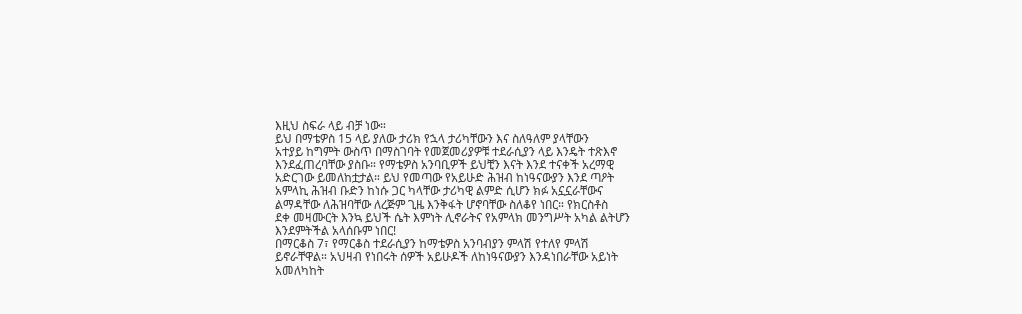እዚህ ስፍራ ላይ ብቻ ነው።
ይህ በማቴዎስ 15 ላይ ያለው ታሪክ የኋላ ታሪካቸውን እና ስለዓለም ያላቸውን
አተያይ ከግምት ውስጥ በማስገባት የመጀመሪያዎቹ ተደራሲያን ላይ እንዴት ተጽእኖ
እንደፈጠረባቸው ያስቡ። የማቴዎስ አንባቢዎች ይህቺን እናት እንደ ተናቀች አረማዊ
አድርገው ይመለከቷታል። ይህ የመጣው የአይሁድ ሕዝብ ከነዓናውያን እንደ ጣዖት
አምላኪ ሕዝብ ቡድን ከነሱ ጋር ካላቸው ታሪካዊ ልምድ ሲሆን ክፉ አኗኗራቸውና
ልማዳቸው ለሕዝባቸው ለረጅም ጊዜ እንቅፋት ሆኖባቸው ስለቆየ ነበር። የክርስቶስ
ደቀ መዛሙርት እንኳ ይህች ሴት እምነት ሊኖራትና የአምላክ መንግሥት አካል ልትሆን
እንደምትችል አላሰቡም ነበር!
በማርቆስ 7፣ የማርቆስ ተደራሲያን ከማቴዎስ አንባብያን ምላሽ የተለየ ምላሽ
ይኖራቸዋል። አህዛብ የነበሩት ሰዎች አይሁዶች ለከነዓናውያን እንዳነበራቸው አይነት
አመለካከት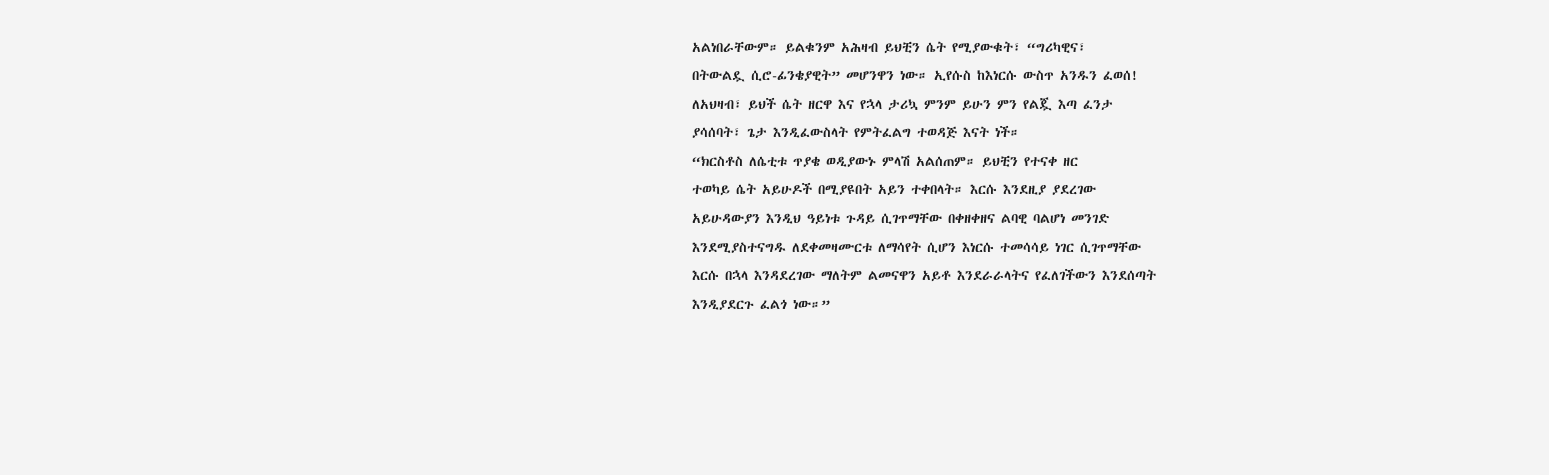አልነበራቸውም። ይልቁንም አሕዛብ ይህቺን ሴት የሚያውቁት፣ “ግሪካዊና፣
በትውልዷ ሲሮ-ፊንቄያዊት” መሆንዋን ነው። ኢየሱስ ከእነርሱ ውስጥ አንዱን ፈወሰ!
ለአህዛብ፣ ይህች ሴት ዘርዋ እና የኋላ ታሪኳ ምንም ይሁን ምን የልጇ እጣ ፈንታ
ያሳሰባት፣ ጌታ እንዲፈውስላት የምትፈልግ ተወዳጅ እናት ነች።
“ክርስቶስ ለሴቲቱ ጥያቄ ወዲያውኑ ምላሽ አልሰጠም። ይህቺን የተናቀ ዘር
ተወካይ ሴት አይሁዶች በሚያዩበት አይን ተቀበላት። እርሱ እንደዚያ ያደረገው
አይሁዳውያን እንዲህ ዓይነቱ ጉዳይ ሲገጥማቸው በቀዘቀዘና ልባዊ ባልሆነ መንገድ
እንደሚያስተናግዱ ለደቀመዛሙርቱ ለማሳየት ሲሆን እነርሱ ተመሳሳይ ነገር ሲገጥማቸው
እርሱ በኋላ እንዳደረገው ማለትም ልመናዋን አይቶ እንደራራላትና የፈለገችውን እንደሰጣት
እንዲያደርጉ ፈልጎ ነው።”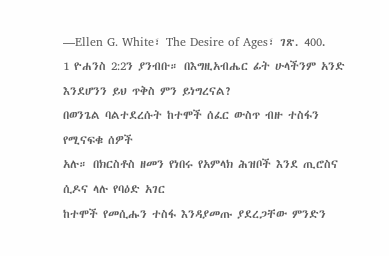—Ellen G. White፣ The Desire of Ages፣ ገጽ. 400.
1 ዮሐንስ 2:2ን ያንብቡ። በእግዚአብሔር ፊት ሁላችንም አንድ
እንደሆንን ይህ ጥቅስ ምን ይነግረናል?
በወንጌል ባልተደረሱት ከተሞች ሰፈር ውስጥ ብዙ ተስፋን የሚናፍቁ ሰዎች
አሉ። በክርስቶስ ዘመን የነበሩ የአምላክ ሕዝቦች እንደ ጢሮስና ሲዶና ላሉ የባዕድ አገር
ከተሞች የመሲሑን ተስፋ እንዳያመጡ ያደረጋቸው ምንድን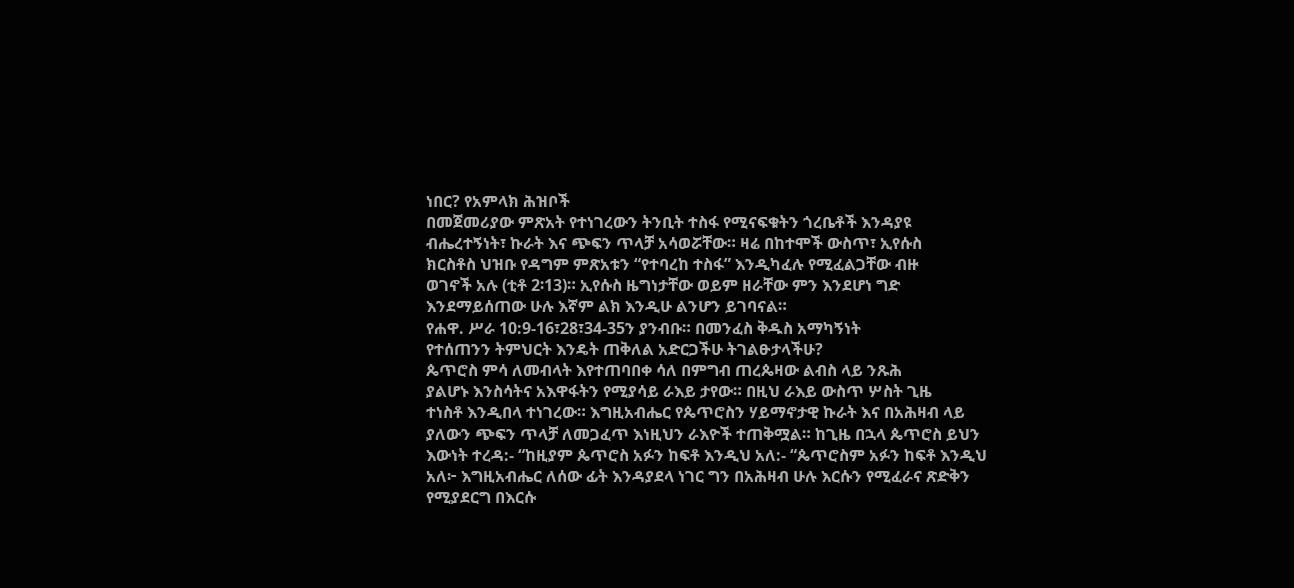ነበር? የአምላክ ሕዝቦች
በመጀመሪያው ምጽአት የተነገረውን ትንቢት ተስፋ የሚናፍቁትን ጎረቤቶች እንዳያዩ
ብሔረተኝነት፣ ኩራት እና ጭፍን ጥላቻ አሳወሯቸው። ዛሬ በከተሞች ውስጥ፣ ኢየሱስ
ክርስቶስ ህዝቡ የዳግም ምጽአቱን “የተባረከ ተስፋ” እንዲካፈሉ የሚፈልጋቸው ብዙ
ወገኖች አሉ (ቲቶ 2፡13)። ኢየሱስ ዜግነታቸው ወይም ዘራቸው ምን እንደሆነ ግድ
እንደማይሰጠው ሁሉ እኛም ልክ እንዲሁ ልንሆን ይገባናል።
የሐዋ. ሥራ 10:9-16፣28፣34-35ን ያንብቡ። በመንፈስ ቅዱስ አማካኝነት
የተሰጠንን ትምህርት እንዴት ጠቅለል አድርጋችሁ ትገልፁታላችሁ?
ጴጥሮስ ምሳ ለመብላት እየተጠባበቀ ሳለ በምግብ ጠረጴዛው ልብስ ላይ ንጹሕ
ያልሆኑ እንስሳትና አእዋፋትን የሚያሳይ ራእይ ታየው። በዚህ ራእይ ውስጥ ሦስት ጊዜ
ተነስቶ እንዲበላ ተነገረው። እግዚአብሔር የጴጥሮስን ሃይማኖታዊ ኩራት እና በአሕዛብ ላይ
ያለውን ጭፍን ጥላቻ ለመጋፈጥ እነዚህን ራእዮች ተጠቅሟል። ከጊዜ በኋላ ጴጥሮስ ይህን
እውነት ተረዳ:- “ከዚያም ጴጥሮስ አፉን ከፍቶ እንዲህ አለ:- “ጴጥሮስም አፉን ከፍቶ እንዲህ
አለ፦ እግዚአብሔር ለሰው ፊት እንዳያደላ ነገር ግን በአሕዛብ ሁሉ እርሱን የሚፈራና ጽድቅን
የሚያደርግ በእርሱ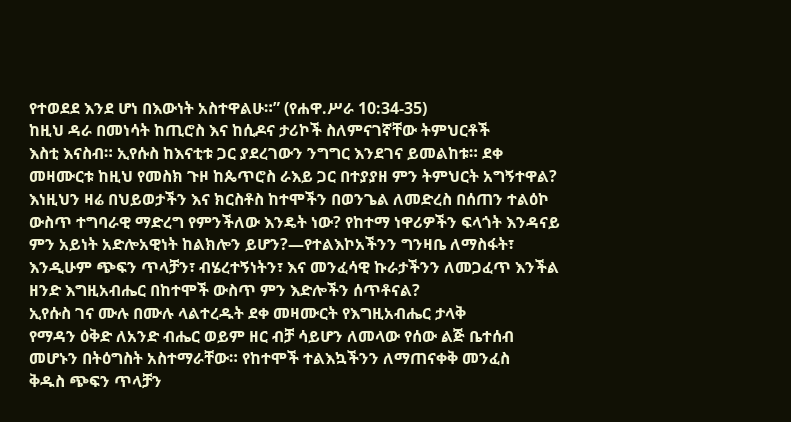የተወደደ እንደ ሆነ በእውነት አስተዋልሁ።” (የሐዋ.ሥራ 10:34-35)
ከዚህ ዳራ በመነሳት ከጢሮስ እና ከሲዶና ታሪኮች ስለምናገኛቸው ትምህርቶች
እስቲ እናስብ። ኢየሱስ ከእናቲቱ ጋር ያደረገውን ንግግር እንደገና ይመልከቱ። ደቀ
መዛሙርቱ ከዚህ የመስክ ጉዞ ከጴጥሮስ ራእይ ጋር በተያያዘ ምን ትምህርት አግኝተዋል?
እነዚህን ዛሬ በህይወታችን እና ክርስቶስ ከተሞችን በወንጌል ለመድረስ በሰጠን ተልዕኮ
ውስጥ ተግባራዊ ማድረግ የምንችለው እንዴት ነው? የከተማ ነዋሪዎችን ፍላጎት እንዳናይ
ምን አይነት አድሎአዊነት ከልክሎን ይሆን?—የተልእኮአችንን ግንዛቤ ለማስፋት፣
እንዲሁም ጭፍን ጥላቻን፣ ብሄረተኝነትን፣ እና መንፈሳዊ ኩራታችንን ለመጋፈጥ እንችል
ዘንድ እግዚአብሔር በከተሞች ውስጥ ምን እድሎችን ሰጥቶናል?
ኢየሱስ ገና ሙሉ በሙሉ ላልተረዱት ደቀ መዛሙርት የእግዚአብሔር ታላቅ
የማዳን ዕቅድ ለአንድ ብሔር ወይም ዘር ብቻ ሳይሆን ለመላው የሰው ልጅ ቤተሰብ
መሆኑን በትዕግስት አስተማራቸው። የከተሞች ተልእኳችንን ለማጠናቀቅ መንፈስ
ቅዱስ ጭፍን ጥላቻን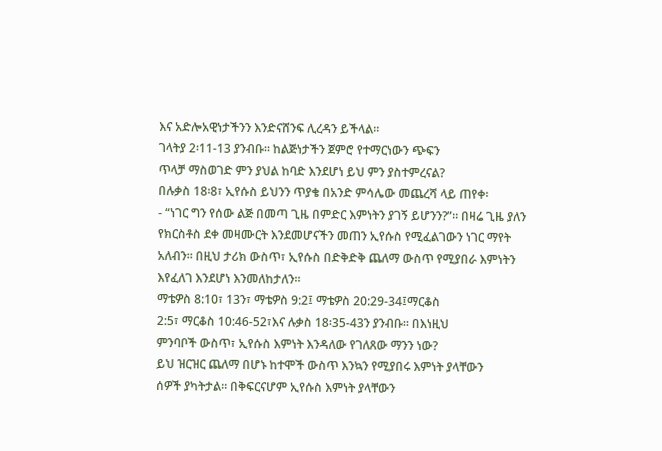እና አድሎአዊነታችንን እንድናሸንፍ ሊረዳን ይችላል።
ገላትያ 2፡11-13 ያንብቡ። ከልጅነታችን ጀምሮ የተማርነውን ጭፍን
ጥላቻ ማስወገድ ምን ያህል ከባድ እንደሆነ ይህ ምን ያስተምረናል?
በሉቃስ 18፡8፣ ኢየሱስ ይህንን ጥያቄ በአንድ ምሳሌው መጨረሻ ላይ ጠየቀ፡
- “ነገር ግን የሰው ልጅ በመጣ ጊዜ በምድር እምነትን ያገኝ ይሆንን?”። በዛሬ ጊዜ ያለን
የክርስቶስ ደቀ መዛሙርት እንደመሆናችን መጠን ኢየሱስ የሚፈልገውን ነገር ማየት
አለብን። በዚህ ታሪክ ውስጥ፣ ኢየሱስ በድቅድቅ ጨለማ ውስጥ የሚያበራ እምነትን
እየፈለገ እንደሆነ እንመለከታለን።
ማቴዎስ 8:10፣ 13ን፣ ማቴዎስ 9:2፤ ማቴዎስ 20:29-34፤ማርቆስ
2:5፣ ማርቆስ 10:46-52፣እና ሉቃስ 18፡35-43ን ያንብቡ። በእነዚህ
ምንባቦች ውስጥ፣ ኢየሱስ እምነት እንዳለው የገለጸው ማንን ነው?
ይህ ዝርዝር ጨለማ በሆኑ ከተሞች ውስጥ እንኳን የሚያበሩ እምነት ያላቸውን
ሰዎች ያካትታል። በቅፍርናሆም ኢየሱስ እምነት ያላቸውን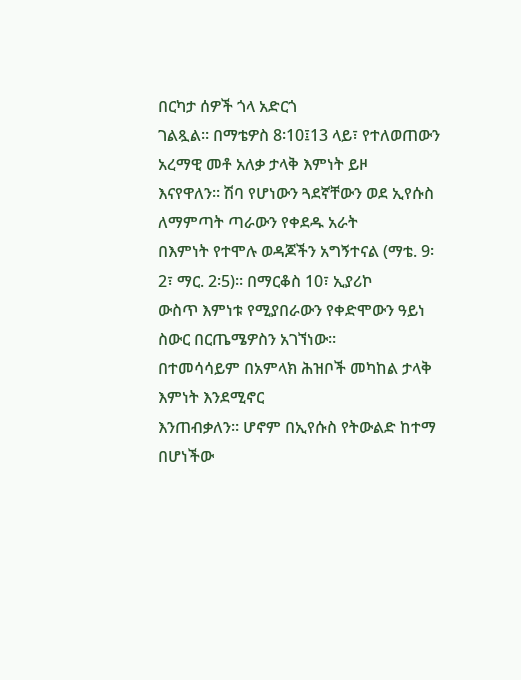በርካታ ሰዎች ጎላ አድርጎ
ገልጿል። በማቴዎስ 8፡10፤13 ላይ፣ የተለወጠውን አረማዊ መቶ አለቃ ታላቅ እምነት ይዞ
እናየዋለን። ሽባ የሆነውን ጓደኛቸውን ወደ ኢየሱስ ለማምጣት ጣራውን የቀደዱ አራት
በእምነት የተሞሉ ወዳጆችን አግኝተናል (ማቴ. 9፡2፣ ማር. 2፡5)። በማርቆስ 10፣ ኢያሪኮ
ውስጥ እምነቱ የሚያበራውን የቀድሞውን ዓይነ ስውር በርጤሜዎስን አገኘነው።
በተመሳሳይም በአምላክ ሕዝቦች መካከል ታላቅ እምነት እንደሚኖር
እንጠብቃለን። ሆኖም በኢየሱስ የትውልድ ከተማ በሆነችው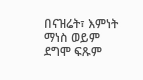በናዝሬት፣ እምነት
ማነስ ወይም ደግሞ ፍጹም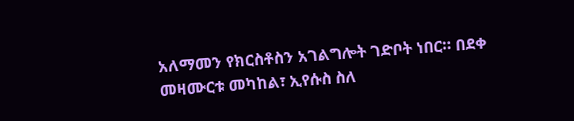አለማመን የክርስቶስን አገልግሎት ገድቦት ነበር። በደቀ
መዛሙርቱ መካከል፣ ኢየሱስ ስለ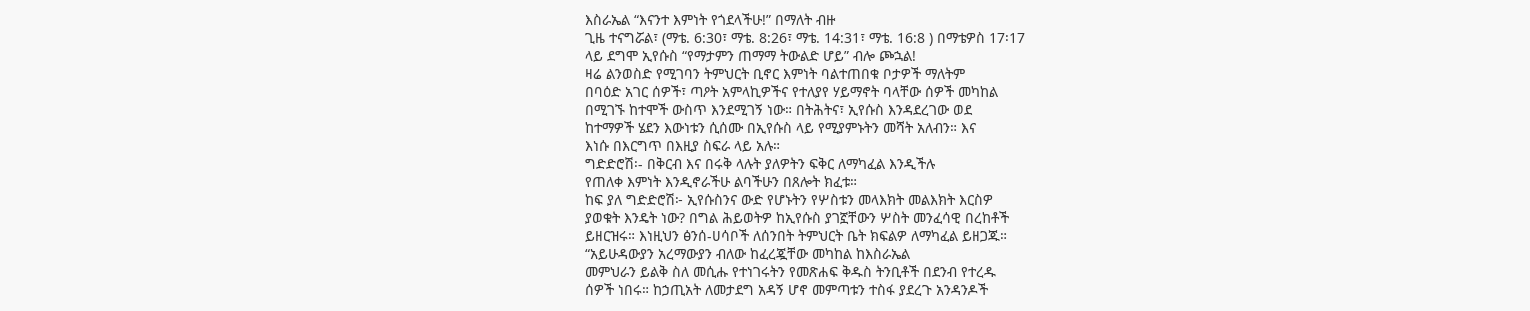እስራኤል “እናንተ እምነት የጎደላችሁ!” በማለት ብዙ
ጊዜ ተናግሯል፣ (ማቴ. 6:30፣ ማቴ. 8:26፣ ማቴ. 14:31፣ ማቴ. 16:8 ) በማቴዎስ 17፡17
ላይ ደግሞ ኢየሱስ “የማታምን ጠማማ ትውልድ ሆይ” ብሎ ጮኋል!
ዛሬ ልንወስድ የሚገባን ትምህርት ቢኖር እምነት ባልተጠበቁ ቦታዎች ማለትም
በባዕድ አገር ሰዎች፣ ጣዖት አምላኪዎችና የተለያየ ሃይማኖት ባላቸው ሰዎች መካከል
በሚገኙ ከተሞች ውስጥ እንደሚገኝ ነው። በትሕትና፣ ኢየሱስ እንዳደረገው ወደ
ከተማዎች ሄደን እውነቱን ሲሰሙ በኢየሱስ ላይ የሚያምኑትን መሻት አለብን። እና
እነሱ በእርግጥ በእዚያ ስፍራ ላይ አሉ።
ግድድሮሽ፡- በቅርብ እና በሩቅ ላሉት ያለዎትን ፍቅር ለማካፈል እንዲችሉ
የጠለቀ እምነት እንዲኖራችሁ ልባችሁን በጸሎት ክፈቱ።
ከፍ ያለ ግድድሮሽ፦ ኢየሱስንና ውድ የሆኑትን የሦስቱን መላእክት መልእክት እርስዎ
ያወቁት እንዴት ነው? በግል ሕይወትዎ ከኢየሱስ ያገኟቸውን ሦስት መንፈሳዊ በረከቶች
ይዘርዝሩ። እነዚህን ፅንሰ-ሀሳቦች ለሰንበት ትምህርት ቤት ክፍልዎ ለማካፈል ይዘጋጁ።
“አይሁዳውያን አረማውያን ብለው ከፈረጇቸው መካከል ከእስራኤል
መምህራን ይልቅ ስለ መሲሑ የተነገሩትን የመጽሐፍ ቅዱስ ትንቢቶች በደንብ የተረዱ
ሰዎች ነበሩ። ከኃጢአት ለመታደግ አዳኝ ሆኖ መምጣቱን ተስፋ ያደረጉ አንዳንዶች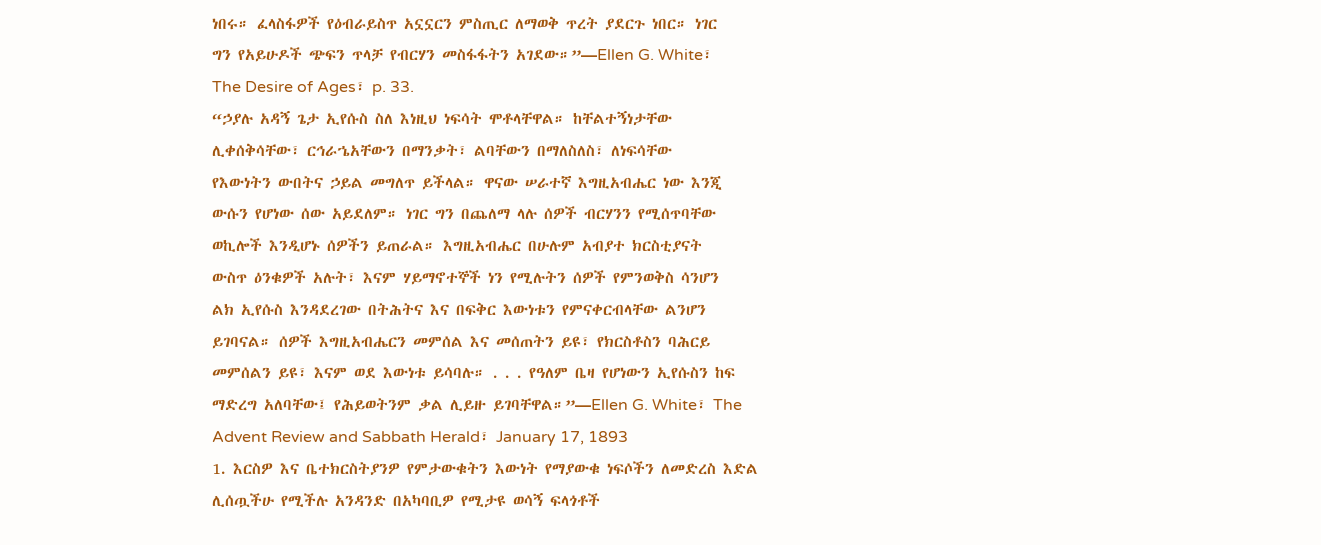ነበሩ። ፈላስፋዎች የዕብራይስጥ አኗኗርን ምስጢር ለማወቅ ጥረት ያደርጉ ነበር። ነገር
ግን የአይሁዶች ጭፍን ጥላቻ የብርሃን መስፋፋትን አገደው።”—Ellen G. White፣
The Desire of Ages፣ p. 33.
“ኃያሉ አዳኝ ጌታ ኢየሱስ ስለ እነዚህ ነፍሳት ሞቶላቸዋል። ከቸልተኝነታቸው
ሊቀሰቅሳቸው፣ ርኅራኄአቸውን በማንቃት፣ ልባቸውን በማለስለስ፣ ለነፍሳቸው
የእውነትን ውበትና ኃይል መግለጥ ይችላል። ዋናው ሠራተኛ እግዚአብሔር ነው እንጂ
ውሱን የሆነው ሰው አይደለም። ነገር ግን በጨለማ ላሉ ሰዎች ብርሃንን የሚሰጥባቸው
ወኪሎች እንዲሆኑ ሰዎችን ይጠራል። እግዚአብሔር በሁሉም አብያተ ክርስቲያናት
ውስጥ ዕንቁዎች አሉት፣ እናም ሃይማኖተኞች ነን የሚሉትን ሰዎች የምንወቅስ ሳንሆን
ልክ ኢየሱስ እንዳደረገው በትሕትና እና በፍቅር እውነቱን የምናቀርብላቸው ልንሆን
ይገባናል። ሰዎች እግዚአብሔርን መምሰል እና መሰጠትን ይዩ፣ የክርስቶስን ባሕርይ
መምሰልን ይዩ፣ እናም ወደ እውነቱ ይሳባሉ። . . . የዓለም ቤዛ የሆነውን ኢየሱስን ከፍ
ማድረግ አለባቸው፤ የሕይወትንም ቃል ሊይዙ ይገባቸዋል።”—Ellen G. White፣ The
Advent Review and Sabbath Herald፣ January 17, 1893
1. እርስዎ እና ቤተክርስትያንዎ የምታውቁትን እውነት የማያውቁ ነፍሶችን ለመድረስ እድል
ሊሰጧችሁ የሚችሉ አንዳንድ በአካባቢዎ የሚታዩ ወሳኝ ፍላጎቶች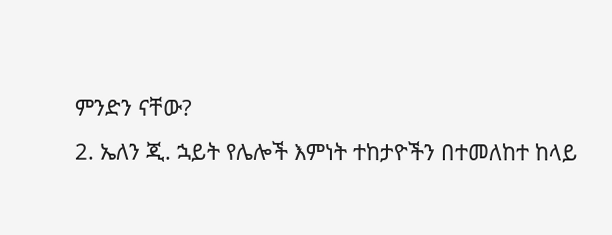ምንድን ናቸው?
2. ኤለን ጂ. ኋይት የሌሎች እምነት ተከታዮችን በተመለከተ ከላይ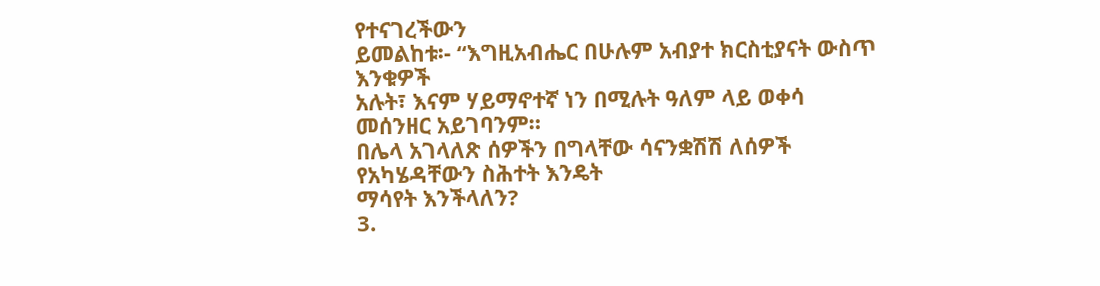የተናገረችውን
ይመልከቱ፡- “እግዚአብሔር በሁሉም አብያተ ክርስቲያናት ውስጥ እንቁዎች
አሉት፣ እናም ሃይማኖተኛ ነን በሚሉት ዓለም ላይ ወቀሳ መሰንዘር አይገባንም።
በሌላ አገላለጽ ሰዎችን በግላቸው ሳናንቋሽሽ ለሰዎች የአካሄዳቸውን ስሕተት እንዴት
ማሳየት እንችላለን?
3.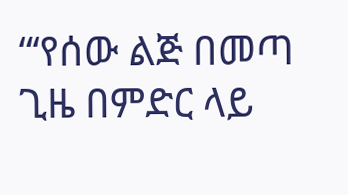“‘የሰው ልጅ በመጣ ጊዜ በምድር ላይ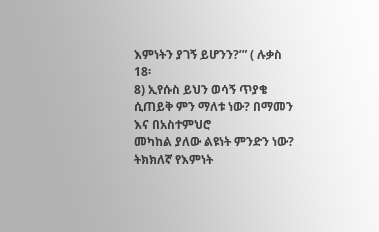እምነትን ያገኝ ይሆንን?’” ( ሉቃስ 18፡
8) ኢየሱስ ይህን ወሳኝ ጥያቄ ሲጠይቅ ምን ማለቱ ነው? በማመን እና በአስተምህሮ
መካከል ያለው ልዩነት ምንድን ነው? ትክክለኛ የእምነት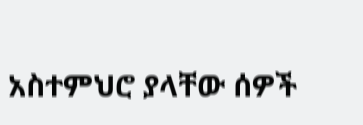አስተምህሮ ያላቸው ሰዎች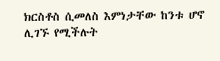ክርስቶስ ሲመለስ እምነታቸው ከንቱ ሆኖ ሊገኙ የሚችሉት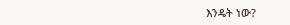እንዴት ነው?